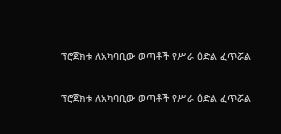ፕሮጀክቱ ለአካባቢው ወጣቶች የሥራ ዕድል ፈጥሯል

ፕሮጀክቱ ለአካባቢው ወጣቶች የሥራ ዕድል ፈጥሯል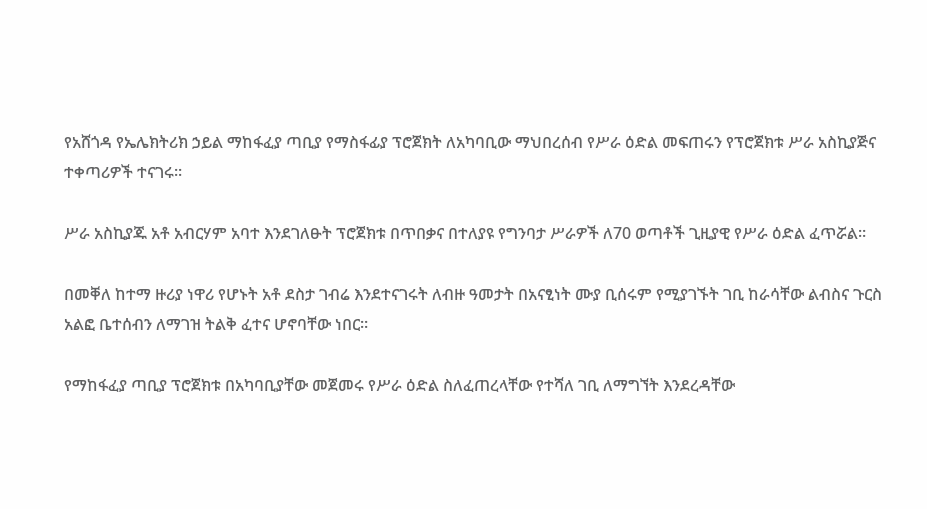የአሸጎዳ የኤሌክትሪክ ኃይል ማከፋፈያ ጣቢያ የማስፋፊያ ፕሮጀክት ለአካባቢው ማህበረሰብ የሥራ ዕድል መፍጠሩን የፕሮጀክቱ ሥራ አስኪያጅና ተቀጣሪዎች ተናገሩ፡፡

ሥራ አስኪያጁ አቶ አብርሃም አባተ እንደገለፁት ፕሮጀክቱ በጥበቃና በተለያዩ የግንባታ ሥራዎች ለ70 ወጣቶች ጊዚያዊ የሥራ ዕድል ፈጥሯል።

በመቐለ ከተማ ዙሪያ ነዋሪ የሆኑት አቶ ደስታ ገብሬ እንደተናገሩት ለብዙ ዓመታት በአናፂነት ሙያ ቢሰሩም የሚያገኙት ገቢ ከራሳቸው ልብስና ጉርስ አልፎ ቤተሰብን ለማገዝ ትልቅ ፈተና ሆኖባቸው ነበር።

የማከፋፈያ ጣቢያ ፕሮጀክቱ በአካባቢያቸው መጀመሩ የሥራ ዕድል ስለፈጠረላቸው የተሻለ ገቢ ለማግኘት እንደረዳቸው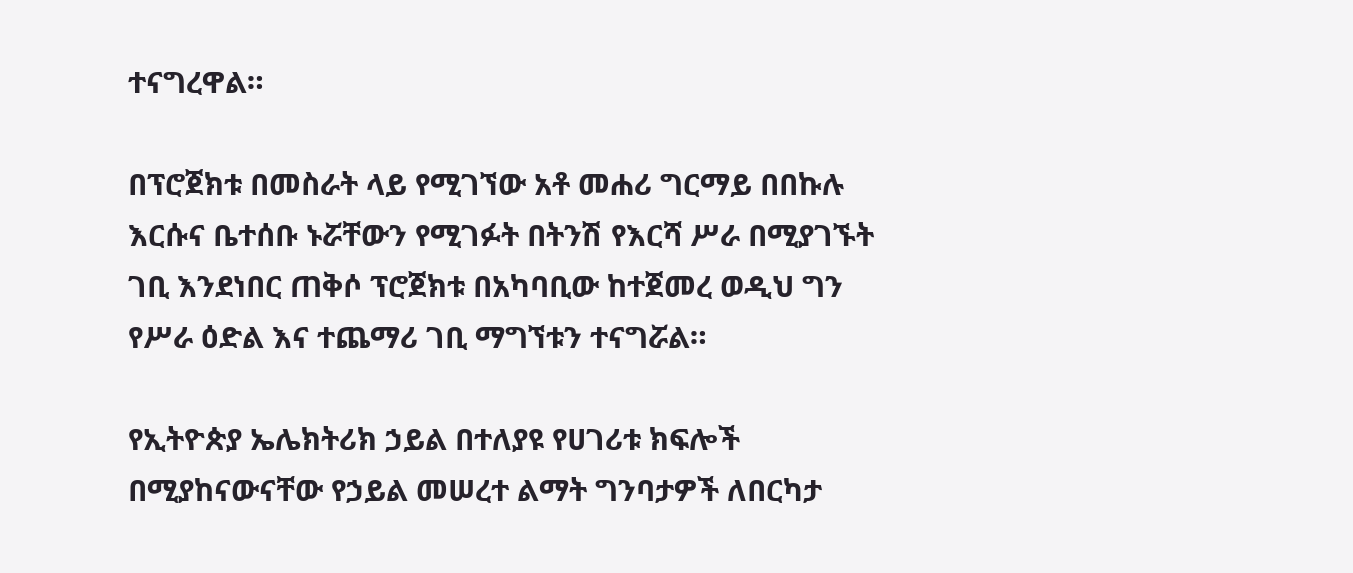ተናግረዋል።

በፕሮጀክቱ በመስራት ላይ የሚገኘው አቶ መሐሪ ግርማይ በበኩሉ እርሱና ቤተሰቡ ኑሯቸውን የሚገፉት በትንሽ የእርሻ ሥራ በሚያገኙት ገቢ እንደነበር ጠቅሶ ፕሮጀክቱ በአካባቢው ከተጀመረ ወዲህ ግን የሥራ ዕድል እና ተጨማሪ ገቢ ማግኘቱን ተናግሯል።

የኢትዮጵያ ኤሌክትሪክ ኃይል በተለያዩ የሀገሪቱ ክፍሎች በሚያከናውናቸው የኃይል መሠረተ ልማት ግንባታዎች ለበርካታ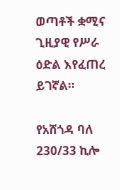ወጣቶች ቋሚና ጊዚያዊ የሥራ ዕድል እየፈጠረ ይገኛል።

የአሸጎዳ ባለ 230/33 ኪሎ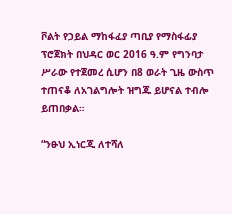ቮልት የኃይል ማከፋፈያ ጣቢያ የማስፋፊያ ፕሮጀክት በህዳር ወር 2016 ዓ.ም የግንባታ ሥራው የተጀመረ ሲሆን በ8 ወራት ጊዜ ውስጥ ተጠናቆ ለአገልግሎት ዝግጁ ይሆናል ተብሎ ይጠበቃል።

“ንፁህ ኢነርጂ ለተሻለ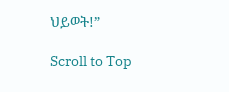ህይወት!”

Scroll to Top